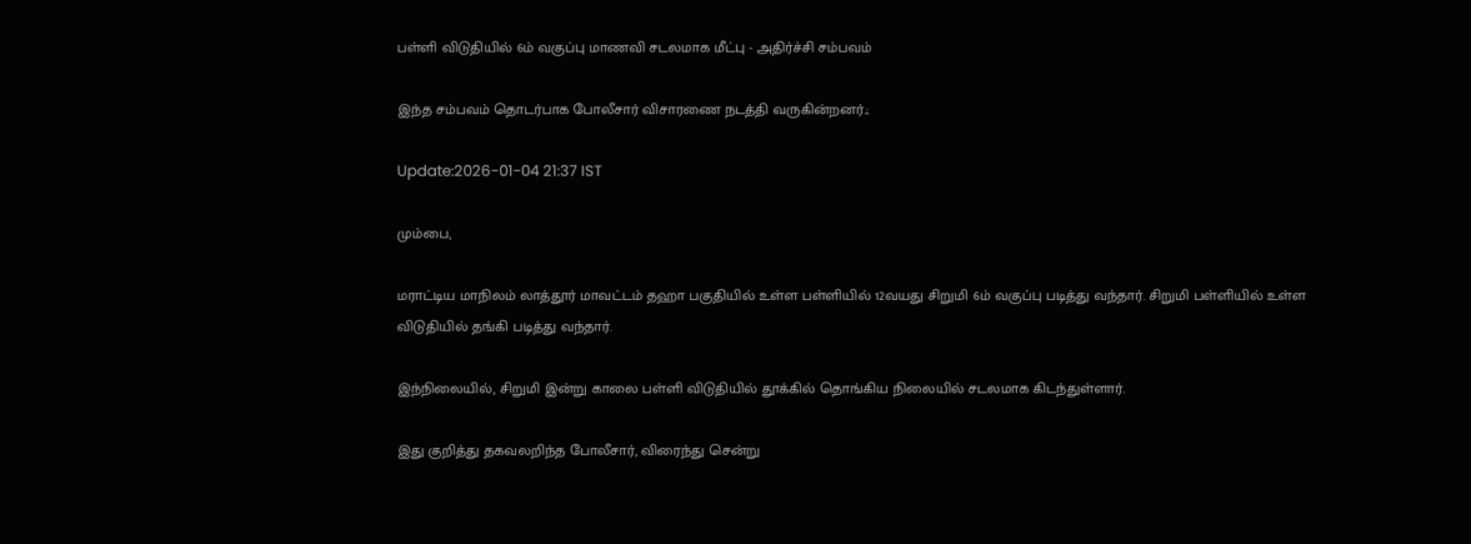பள்ளி விடுதியில் 6ம் வகுப்பு மாணவி சடலமாக மீட்பு - அதிர்ச்சி சம்பவம்

இந்த சம்பவம் தொடர்பாக போலீசார் விசாரணை நடத்தி வருகின்றனர்.;

Update:2026-01-04 21:37 IST

மும்பை,

மராட்டிய மாநிலம் லாத்தூர் மாவட்டம் தஹா பகுதியில் உள்ள பள்ளியில் 12வயது சிறுமி 6ம் வகுப்பு படித்து வந்தார். சிறுமி பள்ளியில் உள்ள விடுதியில் தங்கி படித்து வந்தார்.

இந்நிலையில், சிறுமி இன்று காலை பள்ளி விடுதியில் தூக்கில் தொங்கிய நிலையில் சடலமாக கிடந்துள்ளார்.

இது குறித்து தகவலறிந்த போலீசார், விரைந்து சென்று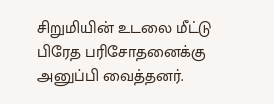சிறுமியின் உடலை மீட்டு பிரேத பரிசோதனைக்கு அனுப்பி வைத்தனர்.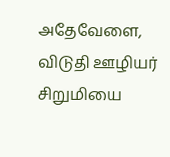அதேவேளை, விடுதி ஊழியர் சிறுமியை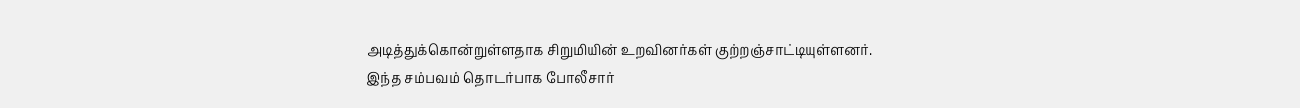அடித்துக்கொன்றுள்ளதாக சிறுமியின் உறவினர்கள் குற்றஞ்சாட்டியுள்ளனர். இந்த சம்பவம் தொடர்பாக போலீசார்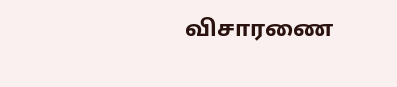விசாரணை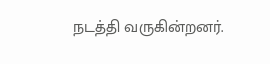நடத்தி வருகின்றனர்.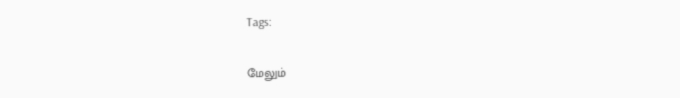Tags:

மேலும்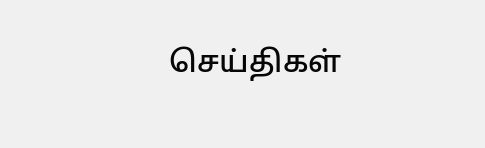செய்திகள்